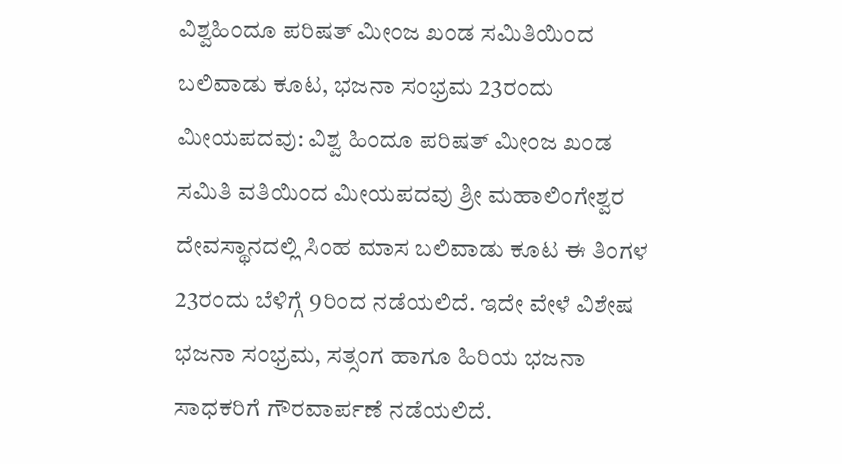ವಿಶ್ವಹಿಂದೂ ಪರಿಷತ್ ಮೀಂಜ ಖಂಡ ಸಮಿತಿಯಿಂದ ಬಲಿವಾಡು ಕೂಟ, ಭಜನಾ ಸಂಭ್ರಮ 23ರಂದು
ಮೀಯಪದವು: ವಿಶ್ವ ಹಿಂದೂ ಪರಿಷತ್ ಮೀಂಜ ಖಂಡ ಸಮಿತಿ ವತಿಯಿಂದ ಮೀಯಪದವು ಶ್ರೀ ಮಹಾಲಿಂಗೇಶ್ವರ ದೇವಸ್ಥಾನದಲ್ಲಿ ಸಿಂಹ ಮಾಸ ಬಲಿವಾಡು ಕೂಟ ಈ ತಿಂಗಳ 23ರಂದು ಬೆಳಿಗ್ಗೆ 9ರಿಂದ ನಡೆಯಲಿದೆ. ಇದೇ ವೇಳೆ ವಿಶೇಷ ಭಜನಾ ಸಂಭ್ರಮ, ಸತ್ಸಂಗ ಹಾಗೂ ಹಿರಿಯ ಭಜನಾ ಸಾಧಕರಿಗೆ ಗೌರವಾರ್ಪಣೆ ನಡೆಯಲಿದೆ.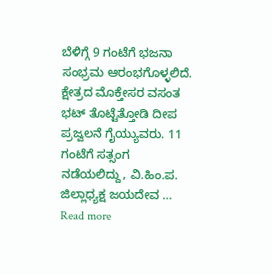ಬೆಳಿಗ್ಗೆ 9 ಗಂಟೆಗೆ ಭಜನಾ ಸಂಭ್ರಮ ಆರಂಭಗೊಳ್ಳಲಿದೆ. ಕ್ಷೇತ್ರದ ಮೊಕ್ತೇಸರ ವಸಂತ ಭಟ್ ತೊಟ್ಟೆತ್ತೋಡಿ ದೀಪ ಪ್ರಜ್ವಲನೆ ಗೈಯ್ಯುವರು. 11 ಗಂಟೆಗೆ ಸತ್ಸಂಗ ನಡೆಯಲಿದ್ದು, ವಿ.ಹಿಂ.ಪ. ಜಿಲ್ಲಾಧ್ಯಕ್ಷ ಜಯದೇವ …
Read more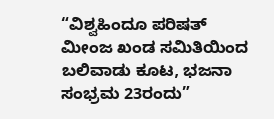“ವಿಶ್ವಹಿಂದೂ ಪರಿಷತ್ ಮೀಂಜ ಖಂಡ ಸಮಿತಿಯಿಂದ ಬಲಿವಾಡು ಕೂಟ, ಭಜನಾ ಸಂಭ್ರಮ 23ರಂದು”